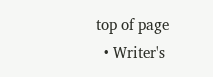top of page
  • Writer's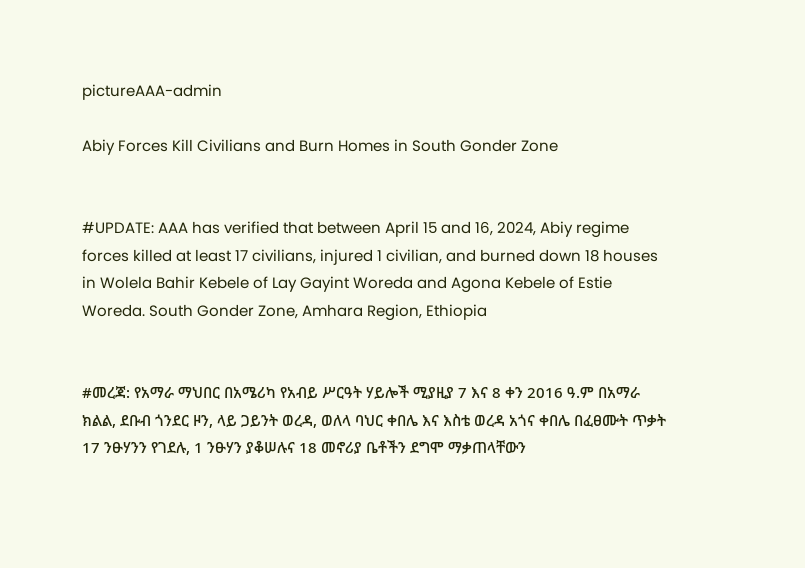pictureAAA-admin

Abiy Forces Kill Civilians and Burn Homes in South Gonder Zone


#UPDATE: AAA has verified that between April 15 and 16, 2024, Abiy regime forces killed at least 17 civilians, injured 1 civilian, and burned down 18 houses in Wolela Bahir Kebele of Lay Gayint Woreda and Agona Kebele of Estie Woreda. South Gonder Zone, Amhara Region, Ethiopia


#መረጃ: የአማራ ማህበር በአሜሪካ የአብይ ሥርዓት ሃይሎች ሚያዚያ 7 እና 8 ቀን 2016 ዓ.ም በአማራ ክልል, ደቡብ ጎንደር ዞን, ላይ ጋይንት ወረዳ, ወለላ ባህር ቀበሌ እና እስቴ ወረዳ አጎና ቀበሌ በፈፀሙት ጥቃት 17 ንፁሃንን የገደሉ, 1 ንፁሃን ያቆሠሉና 18 መኖሪያ ቤቶችን ደግሞ ማቃጠላቸውን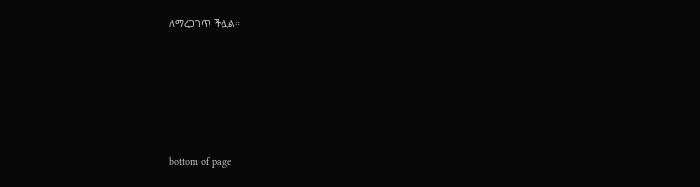ለማረጋገጥ ችሏል።





bottom of page